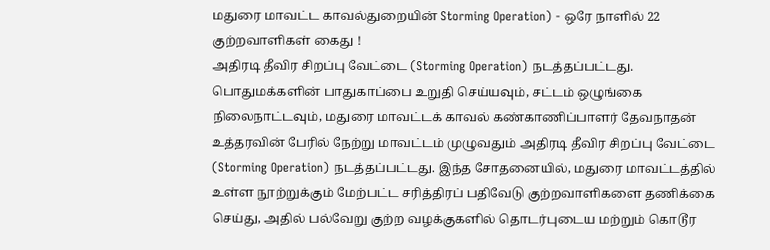மதுரை மாவட்ட காவல்துறையின் Storming Operation) - ஒரே நாளில் 22 குற்றவாளிகள் கைது !
அதிரடி தீவிர சிறப்பு வேட்டை (Storming Operation) நடத்தப்பட்டது.
பொதுமக்களின் பாதுகாப்பை உறுதி செய்யவும், சட்டம் ஒழுங்கை நிலைநாட்டவும், மதுரை மாவட்டக் காவல் கண்காணிப்பாளர் தேவநாதன் உத்தரவின் பேரில் நேற்று மாவட்டம் முழுவதும் அதிரடி தீவிர சிறப்பு வேட்டை (Storming Operation) நடத்தப்பட்டது. இந்த சோதனையில், மதுரை மாவட்டத்தில் உள்ள நூற்றுக்கும் மேற்பட்ட சரித்திரப் பதிவேடு குற்றவாளிகளை தணிக்கை செய்து, அதில் பல்வேறு குற்ற வழக்குகளில் தொடர்புடைய மற்றும் கொடூர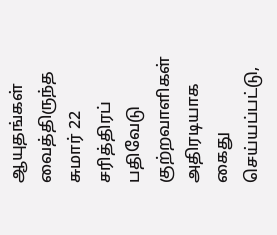ஆயுதங்கள் வைத்திருந்த சுமார் 22 சரித்திரப் பதிவேடு குற்றவாளிகள் அதிரடியாக கைது செய்யப்பட்டு,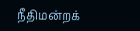நீதிமன்றக்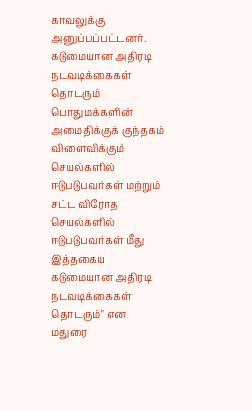காவலுக்கு அனுப்பப்பட்டனர்.
கடுமையான அதிரடி நடவடிக்கைகள் தொடரும்
பொதுமக்களின் அமைதிக்குக் குந்தகம் விளைவிக்கும் செயல்களில் ஈடுபடுபவர்கள் மற்றும் சட்ட விரோத செயல்களில் ஈடுபடுபவர்கள் மீது இத்தகைய கடுமையான அதிரடி நடவடிக்கைகள் தொடரும்" என மதுரை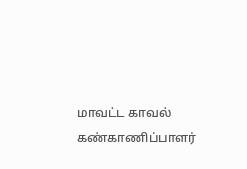மாவட்ட காவல் கண்காணிப்பாளர்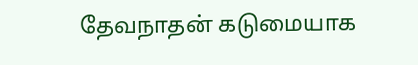தேவநாதன் கடுமையாக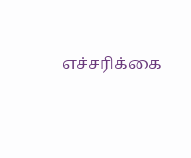எச்சரிக்கை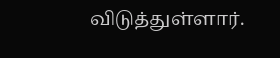விடுத்துள்ளார்.